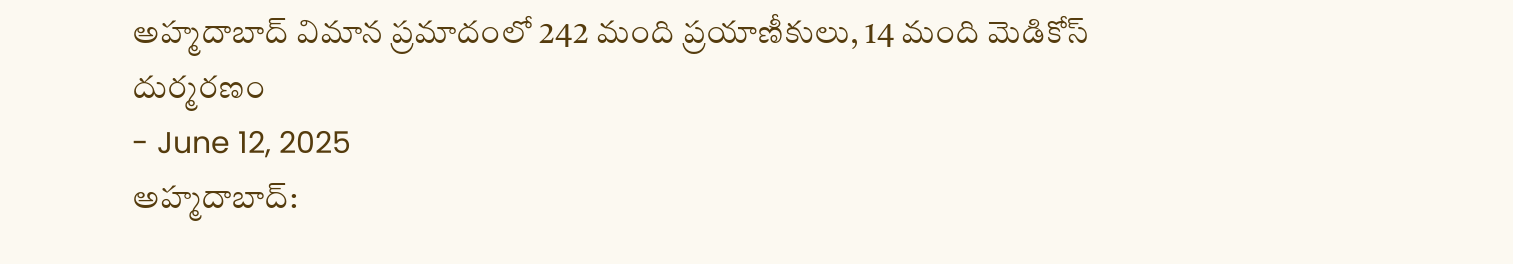అహ్మదాబాద్ విమాన ప్రమాదంలో 242 మంది ప్రయాణీకులు, 14 మంది మెడికోస్ దుర్మరణం
- June 12, 2025
అహ్మదాబాద్: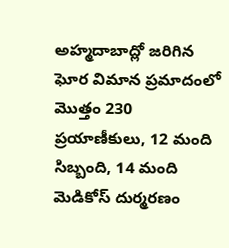అహ్మదాబాద్లో జరిగిన ఘోర విమాన ప్రమాదంలో మొత్తం 230 ప్రయాణీకులు, 12 మంది సిబ్బంది, 14 మంది మెడికోస్ దుర్మరణం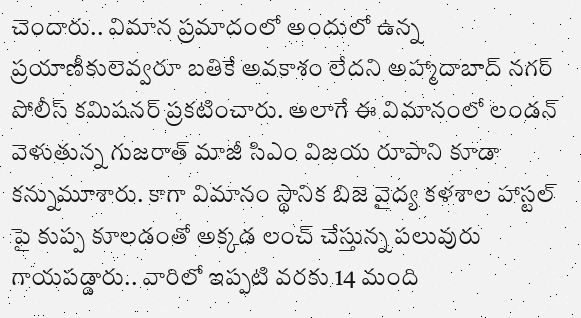చెందారు.. విమాన ప్రమాదంలో అందులో ఉన్న ప్రయాణీకులెవ్వరూ బతికే అవకాశం లేదని అహ్మాదాబాద్ నగర్ పోలీస్ కమిషనర్ ప్రకటించారు. అలాగే ఈ విమానంలో లండన్ వెళుతున్న గుజరాత్ మాజీ సిఎం విజయ రూపాని కూడా కన్నుమూశారు. కాగా విమానం స్థానిక బిజె వైద్య కళశాల హాస్టల్ పై కుప్ప కూలడంతో అక్కడ లంచ్ చేస్తున్న పలువురు గాయపడ్డారు.. వారిలో ఇప్పటి వరకు 14 మంది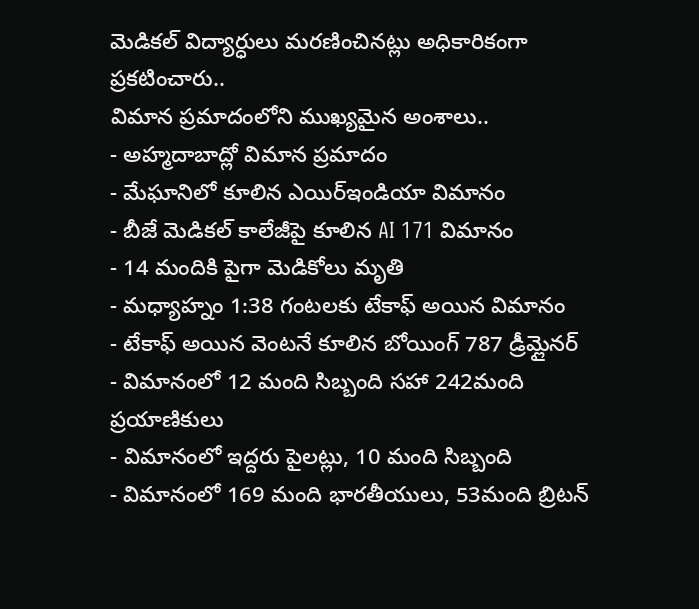మెడికల్ విద్యార్ధులు మరణించినట్లు అధికారికంగా ప్రకటించారు..
విమాన ప్రమాదంలోని ముఖ్యమైన అంశాలు..
- అహ్మదాబాద్లో విమాన ప్రమాదం
- మేఘానిలో కూలిన ఎయిర్ఇండియా విమానం
- బీజే మెడికల్ కాలేజీపై కూలిన AI 171 విమానం
- 14 మందికి పైగా మెడికోలు మృతి
- మధ్యాహ్నం 1:38 గంటలకు టేకాఫ్ అయిన విమానం
- టేకాఫ్ అయిన వెంటనే కూలిన బోయింగ్ 787 డ్రీమ్లైనర్
- విమానంలో 12 మంది సిబ్బంది సహా 242మంది ప్రయాణికులు
- విమానంలో ఇద్దరు పైలట్లు, 10 మంది సిబ్బంది
- విమానంలో 169 మంది భారతీయులు, 53మంది బ్రిటన్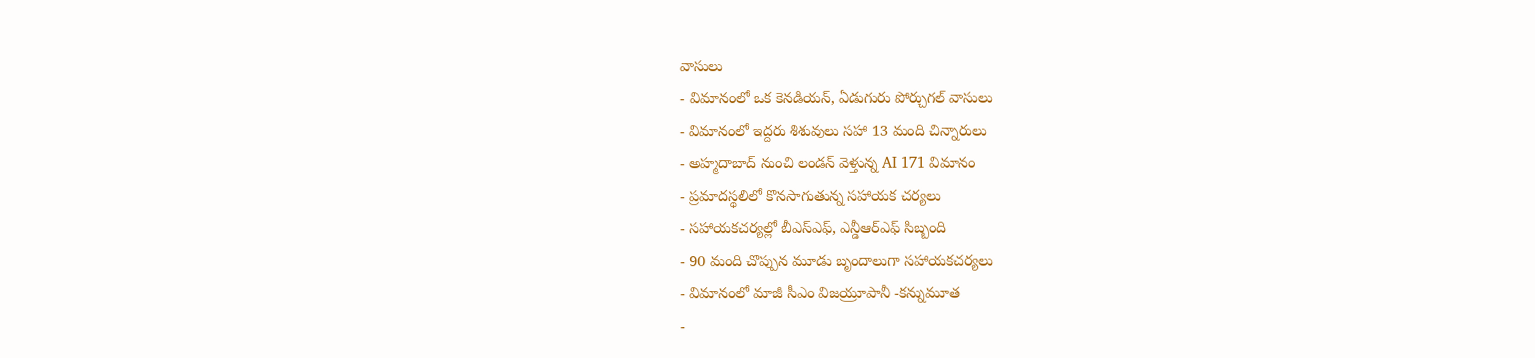వాసులు
- విమానంలో ఒక కెనడియన్, ఏడుగురు పోర్చుగల్ వాసులు
- విమానంలో ఇద్దరు శిశువులు సహా 13 మంది చిన్నారులు
- అహ్మదాబాద్ నుంచి లండన్ వెళ్తున్న AI 171 విమానం
- ప్రమాదస్థలిలో కొనసాగుతున్న సహాయక చర్యలు
- సహాయకచర్యల్లో బీఎస్ఎఫ్, ఎన్డీఆర్ఎఫ్ సిబ్బంది
- 90 మంది చొప్పున మూడు బృందాలుగా సహాయకచర్యలు
- విమానంలో మాజీ సీఎం విజయ్రూపానీ -కన్నుమూత
-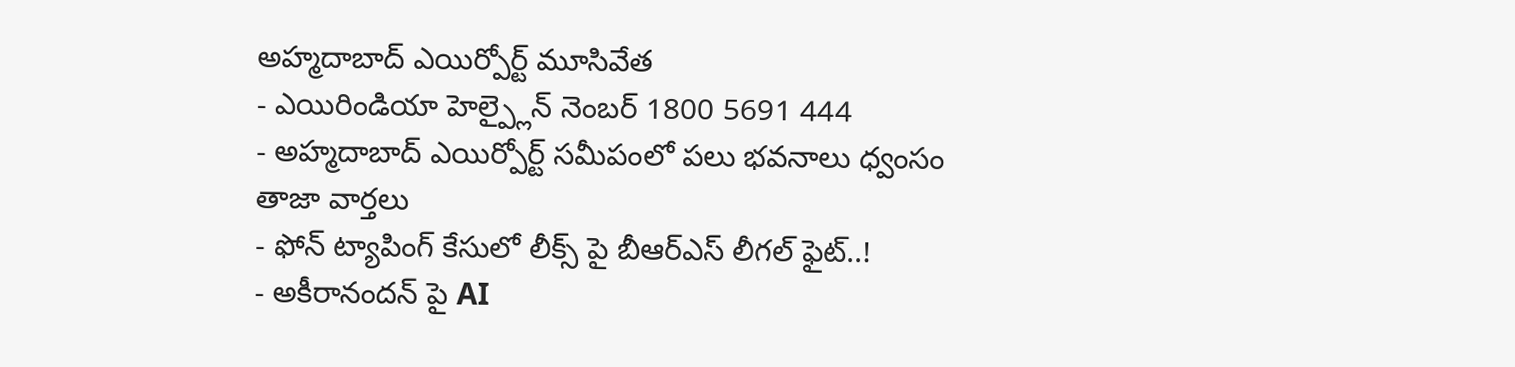అహ్మదాబాద్ ఎయిర్పోర్ట్ మూసివేత
- ఎయిరిండియా హెల్ప్లైన్ నెంబర్ 1800 5691 444
- అహ్మదాబాద్ ఎయిర్పోర్ట్ సమీపంలో పలు భవనాలు ధ్వంసం
తాజా వార్తలు
- ఫోన్ ట్యాపింగ్ కేసులో లీక్స్ పై బీఆర్ఎస్ లీగల్ ఫైట్..!
- అకీరానందన్ పై AI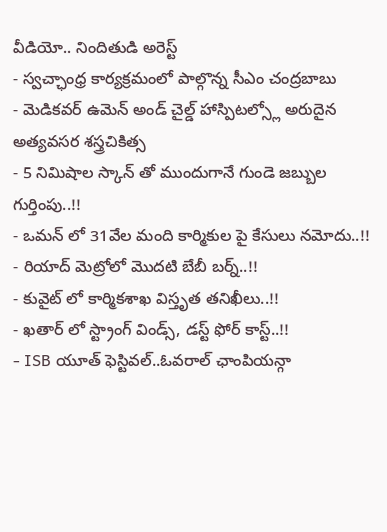వీడియో.. నిందితుడి అరెస్ట్
- స్వచ్ఛాంధ్ర కార్యక్రమంలో పాల్గొన్న సీఎం చంద్రబాబు
- మెడికవర్ ఉమెన్ అండ్ చైల్డ్ హాస్పిటల్స్లో అరుదైన అత్యవసర శస్త్రచికిత్స
- 5 నిమిషాల స్కాన్ తో ముందుగానే గుండె జబ్బుల గుర్తింపు..!!
- ఒమన్ లో 31వేల మంది కార్మికుల పై కేసులు నమోదు..!!
- రియాద్ మెట్రోలో మొదటి బేబీ బర్న్..!!
- కువైట్ లో కార్మికశాఖ విస్తృత తనిఖీలు..!!
- ఖతార్ లో స్ట్రాంగ్ విండ్స్, డస్ట్ ఫోర్ కాస్ట్..!!
- ISB యూత్ ఫెస్టివల్..ఓవరాల్ ఛాంపియన్గా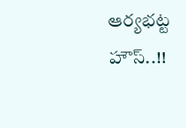ఆర్యభట్ట హౌస్..!!